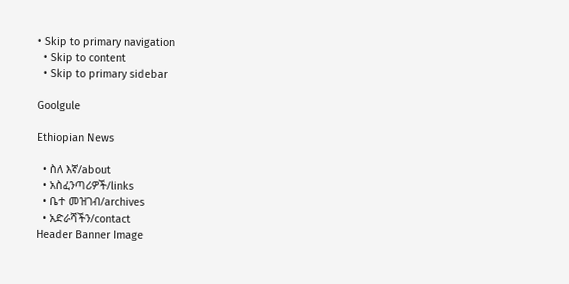• Skip to primary navigation
  • Skip to content
  • Skip to primary sidebar

Goolgule

Ethiopian News

  • ስለ እኛ/about
  • አስፈንጣሪዎች/links
  • ቤተ መዝገብ/archives
  • አድራሻችን/contact
Header Banner Image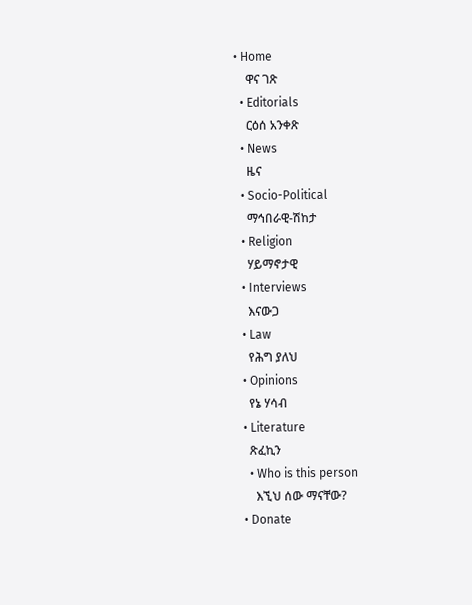• Home
    ዋና ገጽ
  • Editorials
    ርዕሰ አንቀጽ
  • News
    ዜና
  • Socio-Political
    ማኅበራዊ-ሽከታ
  • Religion
    ሃይማኖታዊ
  • Interviews
    እናውጋ
  • Law
    የሕግ ያለህ
  • Opinions
    የኔ ሃሳብ
  • Literature
    ጽፈኪን
    • Who is this person
      እኚህ ሰው ማናቸው?
  • Donate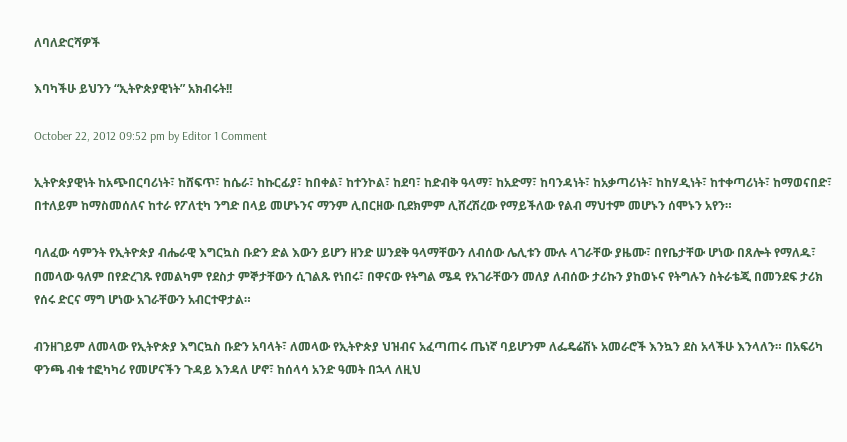ለባለድርሻዎች

እባካችሁ ይህንን “ኢትዮጵያዊነት” አክብሩት!!

October 22, 2012 09:52 pm by Editor 1 Comment

ኢትዮጵያዊነት ከአጭበርባሪነት፣ ከሸፍጥ፣ ከሴራ፣ ከኩርፊያ፣ ከበቀል፣ ከተንኮል፣ ከደባ፣ ከድብቅ ዓላማ፣ ከአድማ፣ ከባንዳነት፣ ከአቃጣሪነት፣ ከከሃዲነት፣ ከተቀጣሪነት፣ ከማወናበድ፣ በተለይም ከማስመሰለና ከተራ የፖለቲካ ንግድ በላይ መሆኑንና ማንም ሊበርዘው ቢደክምም ሊሸረሽረው የማይችለው የልብ ማህተም መሆኑን ሰሞኑን አየን።

ባለፈው ሳምንት የኢትዮጵያ ብሔራዊ እግርኳስ ቡድን ድል እውን ይሆን ዘንድ ሠንደቅ ዓላማቸውን ለብሰው ሌሊቱን ሙሉ ላገራቸው ያዜሙ፣ በየቤታቸው ሆነው በጸሎት የማለዱ፣ በመላው ዓለም በየድረገጹ የመልካም የደስታ ምኞታቸውን ሲገልጹ የነበሩ፣ በዋናው የትግል ሜዳ የአገራቸውን መለያ ለብሰው ታሪኩን ያከወኑና የትግሉን ስትራቴጂ በመንደፍ ታሪክ የሰሩ ድርና ማግ ሆነው አገራቸውን አብርተዋታል።

ብንዘገይም ለመላው የኢትዮጵያ እግርኳስ ቡድን አባላት፣ ለመላው የኢትዮጵያ ህዝብና አፈጣጠሩ ጤነኛ ባይሆንም ለፌዴሬሽኑ አመራሮች እንኳን ደስ አላችሁ እንላለን። በአፍሪካ ዋንጫ ብቁ ተፎካካሪ የመሆናችን ጉዳይ እንዳለ ሆኖ፣ ከሰላሳ አንድ ዓመት በኋላ ለዚህ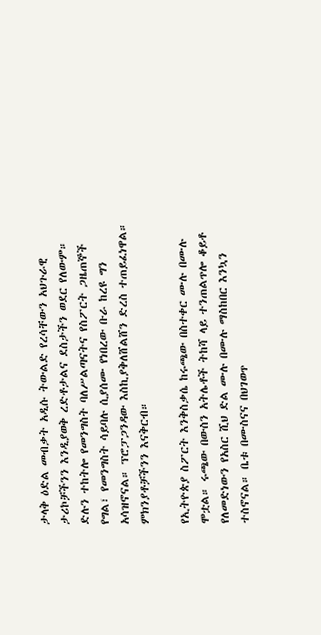ታላቅ ዕድል መብቃት አዲሱ ትውልድ የረሳቸውን አህጉራዊ ታሪኮቻችንን እንዲያወቅ ረድቶታልና ደስታችን ወደር የለውም። ድሉን ተከትሎ የመንግስት ባለሥልጣናትና የስፖርት ጋዜጠኞች የግል፣ የመንግስት ሳይባሉ ሲያሰሙ የነበረው ቡራ ከረዩ ግን አሳዝኖናል። ፕሮፓጋንዳው እስኪያቅለሸልሸን ድረስ ተጠይፈነዋል። ምክንያቶቻችንን እናቅርብ።

የኢትዮጵያ ስፖርት እንቅስቃሴ ከሩጫው በስተቀር ሙሉ በሙሉ ሞቷል። ሩጫው በውስን አትሌቶች ትከሻ ላይ ተንጠልጥሎ ቆይቶ የለመድነውን የአስር ሺህ ድል ሙሉ በሙሉ ማስከበር እንኳን ተስኖናል። ቤቱ በሙስናና በህገወጥ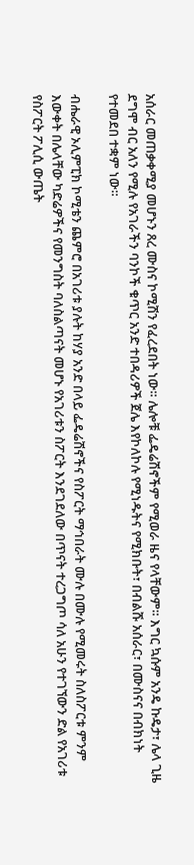አሰራር መጠቃቀሚያ መሆኑን ጸረ ሙስና ኮሚሽን የፈረደበት ነው። ሌሎቹ ፌዴሬሽኖችም የሚወራ ዜና የላቸውም። እግር ኳሱም አንዴ ኩዴታ፣ ሌላ ጊዜ ደግሞ ብር አለን የሚሉ የአገራችን ባንኮች ቁጥር አንድ ተበዳሪዎች ጀሌ እየኮለኮሉ የሚነዱትና የሚክቡት፣ በብልሹ አሰራር፣ በሙስናና በብክነት የተመደበ ተቋም ነው።

ብሔራዊ ኦሊምፒክ ኮሚቴን ጨምሮ በአገሪቱ ያሉት ከሃያ አንድ በላይ ፌዴሬሽኖችና የስፖርት ማኅበራት ሙሉ በሙሉ የሚመሩት ስለስፖርቱ ምንም እውቀት በሌላቸው ካድሬዎችና የመንግስት ባለስልጣናት መሆኑ የአገሪቱን ስፖርት እንደገደለው በጥናት ተረጋግጦ ሳለ አሁን የተገኘውን ድል የአገሪቱ የስፖርት ፖሊሲ ውጤት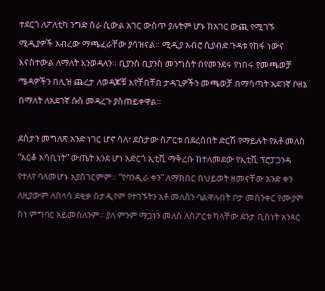ተደርጎ ለፖለቲካ ንግድ ስራ ሲውል አገር ውስጥ ያሉትም ሆኑ ከአገር ውጪ የሚገኙ ሚዲያዎች አብረው ማጫፈራቸው ያሳዝናል። ሚዲያ አብሮ ሲያብድ ጉዳቱ የከፋ ነውና እናስተውል ለማለት እንወዳለን። ቢያንስ ቢያንስ መንግስት በየመንደሩ የነበሩ የመጫወቻ ሜዳዎችን በሊዝ ጨረታ ለወዳጆቹ እየቸበቸበ ታዳጊዎችን መጫወቻ በማሳጣት አደገኛ ቦዘኔ በማለት ለአደገኛ ሱስ መዳረጉ ያስጠይቀዋል።

ደስታን መግለጽ አንድ ነገር ሆኖ ሳለ፣ ደስታው ስፖርቱ በደረሰበት ድርሽ የማይሉት የአቶ መለስ “አርቆ አሳቢነት” ውጤት እንደ ሆነ አድርጎ ኢቲቪ ማቅረቡ ከተለመደው የኢቲቪ ፕሮፓጋንዳ የተለየ ባለመሆኑ አያስገርምም። “የባንዲራ ቀን” ለማክበር በህይወት ዘመናቸው አንድ ቀን ለዚያውም ለሰላሳ ደቂቃ ስታዲየም የተገኙትን አቶ መለስን ባልዋሉበት ቦታ መሰንቀር የሙያም ስነ ምግባር አይመስለንም። ያለ ምንም ማጋነን መለስ ለስፖርቱ ካላቸው ደንታ ቢስነት አንጻር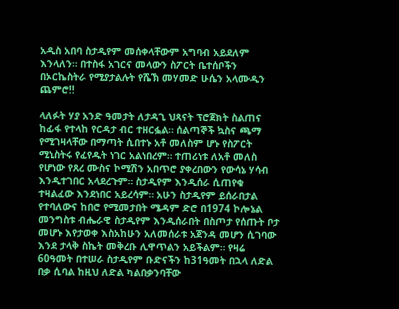አዲስ አበባ ስታዲየም መሰቀላቸውም አግባብ አይደለም እንላለን። በተስፋ አገርና መላውን ስፖርት ቤተሰቦችን በኦርኬስትራ የሚያታልሉት የሼኽ መሃመድ ሁሴን አላሙዲን ጨምሮ!!

ላለፉት ሃያ አንድ ዓመታት ለታዳጊ ህጻናት ፕሮጀክት ስልጠና ከፊፋ የተላከ የርዳታ ብር ተዘርፏል። ሰልጣኞች ኳስና ጫማ የሚገዛላቸው በማጣት ሲበተኑ አቶ መለስም ሆኑ የስፖርት ሚኒስትሩ የፈየዱት ነገር አልነበረም። ተጠሪነቱ ለአቶ መለስ የሆነው የጸረ ሙስና ኮሚሽን አበጥሮ ያቀረበውን የውሳኔ ሃሳብ እንዲተገበር አላደረጉም። ስታዲየም እንዲሰራ ሲጠየቁ ተዛልፈው እንደነበር አይረሳም። አሁን ስታዲየም ይሰራበታል የተባለውና ከበሮ የሚመታበት ሜዳም ድሮ በ1974 ኮሎኔል መንግስቱ ብሔራዊ ስታዲየም እንዲሰራበት በስጦታ የሰጡት ቦታ መሆኑ እየታወቀ እስአከሁን አለመሰራቱ አጀንዳ መሆን ሲገባው እንደ ታላቅ ስኬት መቅረቡ ሊዋጥልን አይችልም። የዛሬ 60ዓመት በተሠራ ስታዲየም ቡድናችን ከ31ዓመት በኋላ ለድል በቃ ሲባል ከዚህ ለድል ካልበቃንባቸው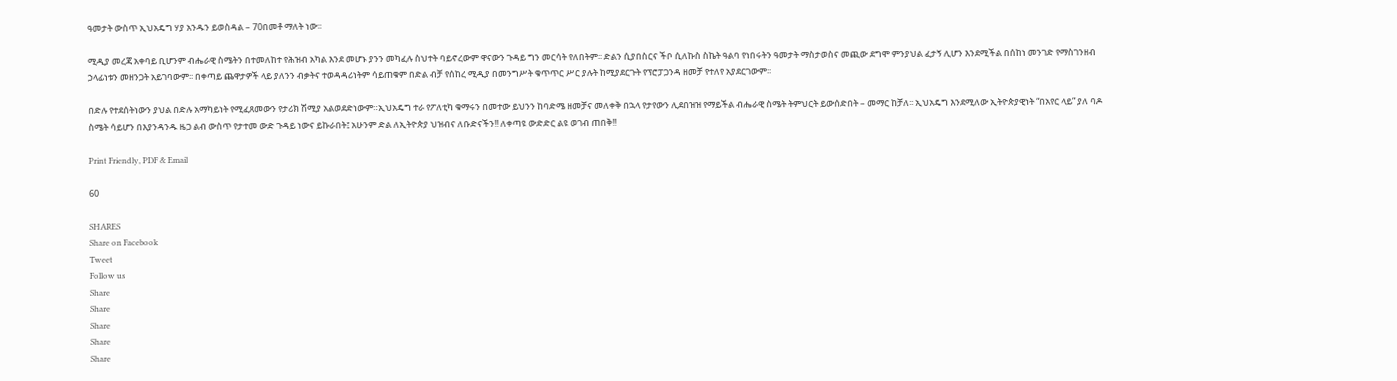ዓመታት ውስጥ ኢህአዴግ ሃያ አንዱን ይወስዳል – 70በመቶ ማለት ነው፡፡

ሚዲያ መረጃ አቀባይ ቢሆንም ብሔራዊ ስሜትን በተመለከተ የሕዝብ አካል እንደ መሆኑ ያንን መካፈሉ ስህተት ባይኖረውም ዋናውን ጉዳይ ግን መርሳት የለበትም፡፡ ድልን ሲያበስርና ችቦ ሲለኩስ ስኬት ዓልባ የነበሩትን ዓመታት ማስታወስና መጪው ደግሞ ምንያህል ፈታኝ ሊሆን እንደሚችል በሰከነ መንገድ የማስገንዘብ ኃላፊነቱን መዘንጋት አይገባውም፡፡ በቀጣይ ጨዋታዎች ላይ ያለንን ብቃትና ተወዳዳሪነትም ሳይጠቁም በድል ብቻ የሰከረ ሚዲያ በመንግሥት ቁጥጥር ሥር ያሉት ከሚያደርጉት የፕሮፓጋንዳ ዘመቻ የተለየ አያደርገውም፡፡

በድሉ የተደሰትነውን ያህል በድሉ አማካይነት የሚፈጸመውን የታሪክ ሽሚያ አልወደድነውም።ኢህአዴግ ተራ የፖለቲካ ቁማሩን በመተው ይህንን ከባድሜ ዘመቻና መለቀቅ በኋላ የታየውን ሊደበዝዝ የማይችል ብሔራዊ ስሜት ትምህርት ይውሰድበት – መማር ከቻለ፡፡ ኢህአዴግ እንደሚለው ኢትዮጵያዊነት “በአየር ላይ” ያለ ባዶ ስሜት ሳይሆን በእያንዳንዱ ዜጋ ልብ ውስጥ የታተመ ውድ ጉዳይ ነውና ይኩራበት፤ አሁንም ድል ለኢትዮጵያ ህዝብና ለቡድናችን!! ለቀጣዩ ውድድር ልዩ ወገብ ጠበቅ!!

Print Friendly, PDF & Email

60

SHARES
Share on Facebook
Tweet
Follow us
Share
Share
Share
Share
Share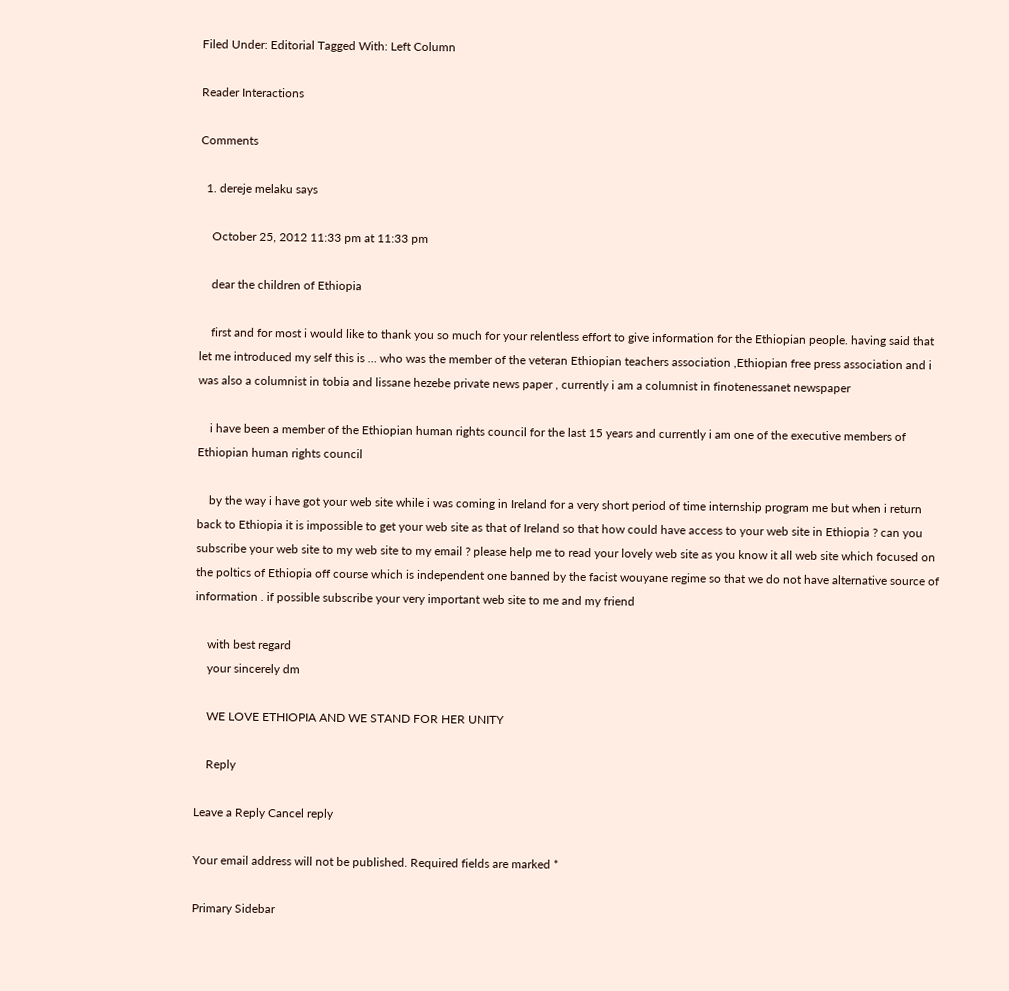Filed Under: Editorial Tagged With: Left Column

Reader Interactions

Comments

  1. dereje melaku says

    October 25, 2012 11:33 pm at 11:33 pm

    dear the children of Ethiopia

    first and for most i would like to thank you so much for your relentless effort to give information for the Ethiopian people. having said that let me introduced my self this is … who was the member of the veteran Ethiopian teachers association ,Ethiopian free press association and i was also a columnist in tobia and lissane hezebe private news paper , currently i am a columnist in finotenessanet newspaper

    i have been a member of the Ethiopian human rights council for the last 15 years and currently i am one of the executive members of Ethiopian human rights council

    by the way i have got your web site while i was coming in Ireland for a very short period of time internship program me but when i return back to Ethiopia it is impossible to get your web site as that of Ireland so that how could have access to your web site in Ethiopia ? can you subscribe your web site to my web site to my email ? please help me to read your lovely web site as you know it all web site which focused on the poltics of Ethiopia off course which is independent one banned by the facist wouyane regime so that we do not have alternative source of information . if possible subscribe your very important web site to me and my friend

    with best regard
    your sincerely dm

    WE LOVE ETHIOPIA AND WE STAND FOR HER UNITY

    Reply

Leave a Reply Cancel reply

Your email address will not be published. Required fields are marked *

Primary Sidebar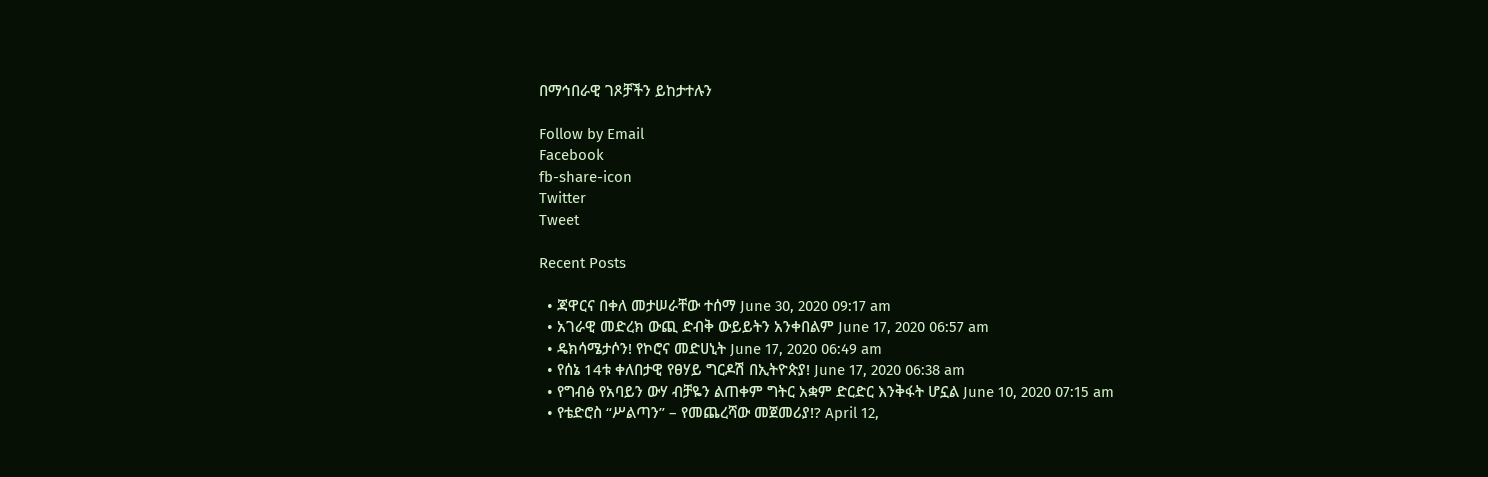በማኅበራዊ ገጾቻችን ይከታተሉን

Follow by Email
Facebook
fb-share-icon
Twitter
Tweet

Recent Posts

  • ጃዋርና በቀለ መታሠራቸው ተሰማ June 30, 2020 09:17 am
  • አገራዊ መድረክ ውጪ ድብቅ ውይይትን አንቀበልም June 17, 2020 06:57 am
  • ዴክሳሜታሶን! የኮሮና መድሀኒት June 17, 2020 06:49 am
  • የሰኔ 14ቱ ቀለበታዊ የፀሃይ ግርዶሽ በኢትዮጵያ! June 17, 2020 06:38 am
  • የግብፅ የአባይን ውሃ ብቻዬን ልጠቀም ግትር አቋም ድርድር እንቅፋት ሆኗል June 10, 2020 07:15 am
  • የቴድሮስ “ሥልጣን” – የመጨረሻው መጀመሪያ!? April 12,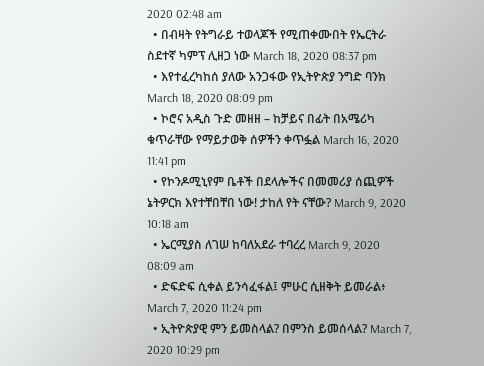2020 02:48 am
  • በብዛት የትግራይ ተወላጆች የሚጠቀሙበት የኤርትራ ስደተኛ ካምፕ ሊዘጋ ነው March 18, 2020 08:37 pm
  • እየተፈረካከሰ ያለው አንጋፋው የኢትዮጵያ ንግድ ባንክ March 18, 2020 08:09 pm
  • ኮሮና አዲስ ጉድ መዘዘ – ከቻይና በፊት በአሜሪካ ቁጥራቸው የማይታወቅ ሰዎችን ቀጥፏል March 16, 2020 11:41 pm
  • የኮንዶሚኒየም ቤቶች በደላሎችና በመመሪያ ሰጪዎች ኔትዎርክ እየተቸበቸበ ነው! ታከለ የት ናቸው? March 9, 2020 10:18 am
  • ኤርሚያስ ለገሠ ከባለአደራ ተባረረ March 9, 2020 08:09 am
  • ድፍድፍ ሲቀል ይንሳፈፋል፤ ምሁር ሲዘቅት ይመራል፥ March 7, 2020 11:24 pm
  • ኢትዮጵያዊ ምን ይመስላል? በምንስ ይመሰላል? March 7, 2020 10:29 pm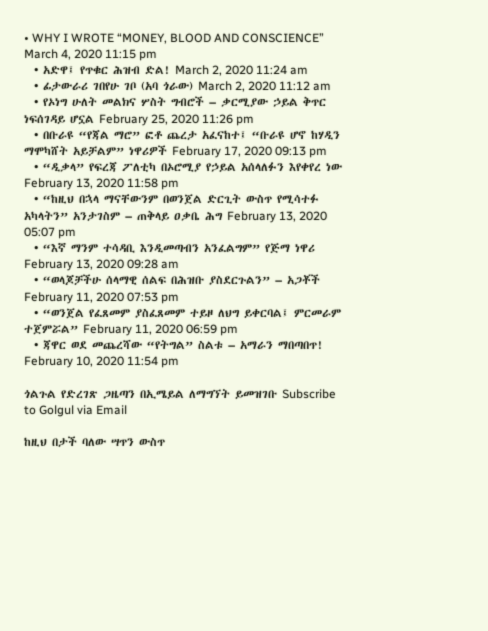• WHY I WROTE “MONEY, BLOOD AND CONSCIENCE” March 4, 2020 11:15 pm
  • አድዋ፤ የጥቁር ሕዝብ ድል! March 2, 2020 11:24 am
  • ፊታውራሪ ገበየሁ ገቦ (አባ ጎራው) March 2, 2020 11:12 am
  • የኦነግ ሁለት መልክና ሦስት ግብሮች – ቃርሚያው ኃይል ቅጥር ነፍሰገዳይ ሆኗል February 25, 2020 11:26 pm
  • በቡራዩ “የጃል ማሮ” ፎቶ ጨረታ አፈናከተ፤ “ቡራዩ ሆኖ ከሃዲን ማሞካሸት አይቻልም” ነዋሪዎች February 17, 2020 09:13 pm
  • “ዲቃላ” የፍረጃ ፖለቲካ በኦሮሚያ የኃይል አሰላለፉን እየቀየረ ነው February 13, 2020 11:58 pm
  • “ከዚህ በኋላ ማናቸውንም በወንጀል ድርጊት ውስጥ የሚሳተፉ አካላትን” አንታገስም – ጠቅላይ ዐቃቤ ሕግ February 13, 2020 05:07 pm
  • “እኛ ማንም ተሳዳቢ እንዲመጣብን አንፈልግም” የጅማ ነዋሪ February 13, 2020 09:28 am
  • “ወላጆቻችሁ ሰላማዊ ሰልፍ በሕዝቡ ያስደርጉልን” – አጋቾች February 11, 2020 07:53 pm
  • “ወንጀል የፈጸመም ያስፈጸመም ተይዞ ለህግ ይቀርባል፤ ምርመራም ተጀምሯል” February 11, 2020 06:59 pm
  • ጃዋር ወደ መጨረሻው “የትግል” ስልቱ – አማራን ማበጣበጥ! February 10, 2020 11:54 pm

ጎልጉል የድረገጽ ጋዜጣን በኢሜይል ለማግኘት ይመዝገቡ Subscribe to Golgul via Email

ከዚህ በታች ባለው ሣጥን ውስጥ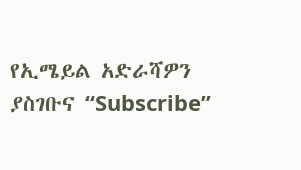የኢሜይል አድራሻዎን ያስገቡና “Subscribe”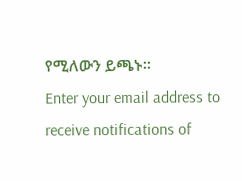የሚለውን ይጫኑ፡፡
Enter your email address to receive notifications of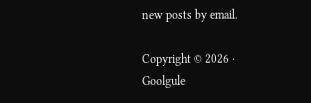new posts by email.

Copyright © 2026 · Goolgule